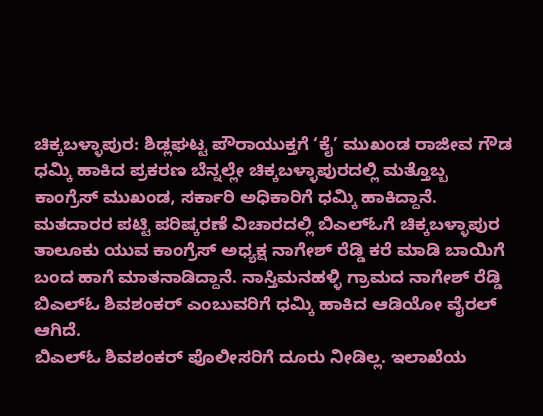ಚಿಕ್ಕಬಳ್ಳಾಪುರ: ಶಿಡ್ಲಘಟ್ಟ ಪೌರಾಯುಕ್ತಗೆ ‘ಕೈ’ ಮುಖಂಡ ರಾಜೀವ ಗೌಡ ಧಮ್ಕಿ ಹಾಕಿದ ಪ್ರಕರಣ ಬೆನ್ನಲ್ಲೇ ಚಿಕ್ಕಬಳ್ಳಾಪುರದಲ್ಲಿ ಮತ್ತೊಬ್ಬ ಕಾಂಗ್ರೆಸ್ ಮುಖಂಡ, ಸರ್ಕಾರಿ ಅಧಿಕಾರಿಗೆ ಧಮ್ಕಿ ಹಾಕಿದ್ದಾನೆ.
ಮತದಾರರ ಪಟ್ಟಿ ಪರಿಷ್ಕರಣೆ ವಿಚಾರದಲ್ಲಿ ಬಿಎಲ್ಓಗೆ ಚಿಕ್ಕಬಳ್ಳಾಪುರ ತಾಲೂಕು ಯುವ ಕಾಂಗ್ರೆಸ್ ಅಧ್ಯಕ್ಷ ನಾಗೇಶ್ ರೆಡ್ಡಿ ಕರೆ ಮಾಡಿ ಬಾಯಿಗೆ ಬಂದ ಹಾಗೆ ಮಾತನಾಡಿದ್ದಾನೆ. ನಾಸ್ತಿಮನಹಳ್ಳಿ ಗ್ರಾಮದ ನಾಗೇಶ್ ರೆಡ್ಡಿ ಬಿಎಲ್ಓ ಶಿವಶಂಕರ್ ಎಂಬುವರಿಗೆ ಧಮ್ಕಿ ಹಾಕಿದ ಆಡಿಯೋ ವೈರಲ್ ಆಗಿದೆ.
ಬಿಎಲ್ಓ ಶಿವಶಂಕರ್ ಪೊಲೀಸರಿಗೆ ದೂರು ನೀಡಿಲ್ಲ. ಇಲಾಖೆಯ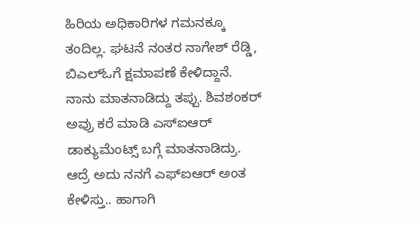ಹಿರಿಯ ಅಧಿಕಾರಿಗಳ ಗಮನಕ್ಕೂ ತಂದಿಲ್ಲ. ಘಟನೆ ನಂತರ ನಾಗೇಶ್ ರೆಡ್ಡಿ, ಬಿಎಲ್ಓಗೆ ಕ್ಷಮಾಪಣೆ ಕೇಳಿದ್ದಾನೆ. ನಾನು ಮಾತನಾಡಿದ್ದು ತಪ್ಪು. ಶಿವಶಂಕರ್ ಅವ್ರು ಕರೆ ಮಾಡಿ ಎಸ್ಐಆರ್ ಡಾಕ್ಯುಮೆಂಟ್ಸ್ ಬಗ್ಗೆ ಮಾತನಾಡಿದ್ರು. ಆದ್ರೆ ಅದು ನನಗೆ ಎಫ್ಐಆರ್ ಅಂತ ಕೇಳಿಸ್ತು.. ಹಾಗಾಗಿ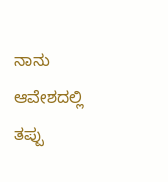ನಾನು ಆವೇಶದಲ್ಲಿ ತಪ್ಪು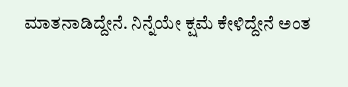ಮಾತನಾಡಿದ್ದೇನೆ. ನಿನ್ನೆಯೇ ಕ್ಷಮೆ ಕೇಳಿದ್ದೇನೆ ಅಂತ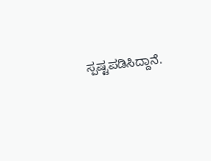ಸ್ಪಷ್ಟಪಡಿಸಿದ್ದಾನೆ.